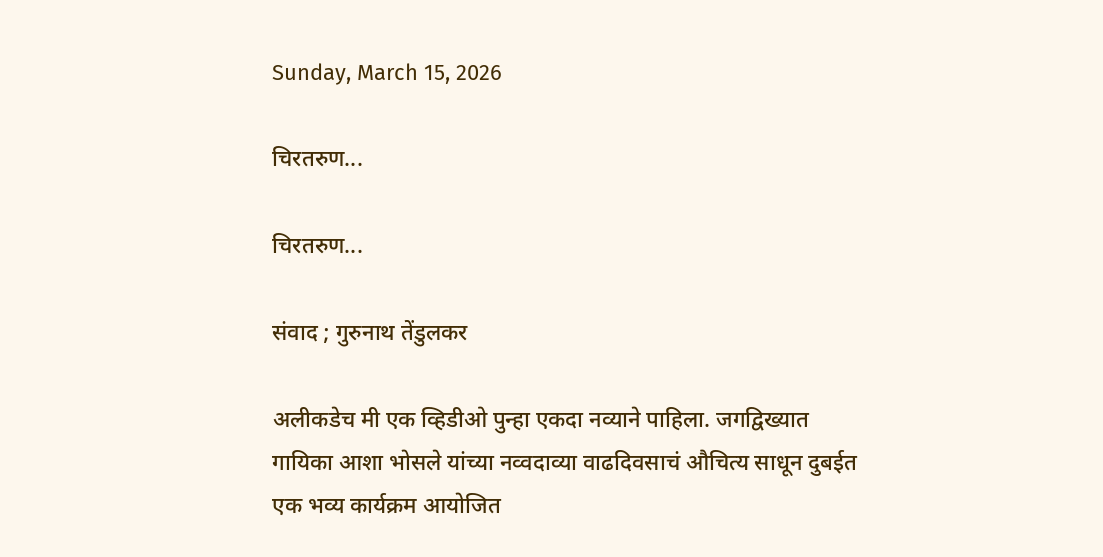Sunday, March 15, 2026

चिरतरुण...

चिरतरुण...

संवाद ; गुरुनाथ तेंडुलकर

अलीकडेच मी एक व्हिडीओ पुन्हा एकदा नव्याने पाहिला. जग‌द्विख्यात गायिका आशा भोसले यांच्या नव्वदाव्या वाढदिवसाचं औचित्य साधून दुबईत एक भव्य कार्यक्रम आयोजित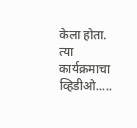केला होता. त्या कार्यक्रमाचा व्हिडीओ.....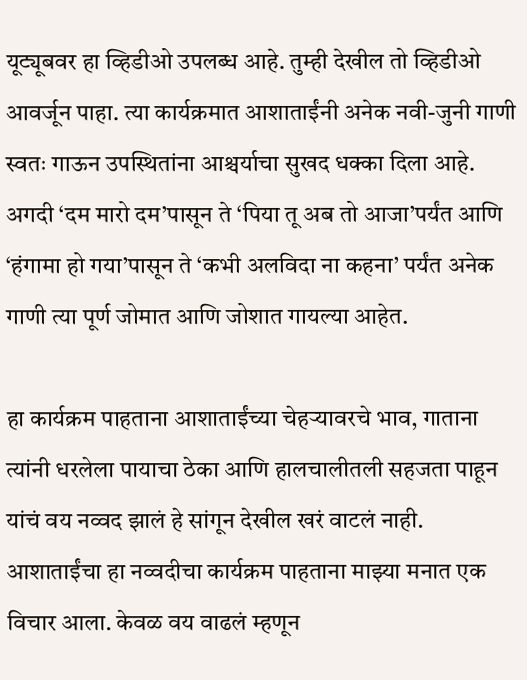यूट्यूबवर हा व्हिडीओ उपलब्ध आहे. तुम्ही देखील तो व्हिडीओ आवर्जून पाहा. त्या कार्यक्रमात आशाताईंनी अनेक नवी-जुनी गाणी स्वतः गाऊन उपस्थितांना आश्चर्याचा सुखद धक्का दिला आहे. अगदी ‘दम मारो दम’पासून ते ‘पिया तू अब तो आजा’पर्यंत आणि ‘हंगामा हो गया’पासून ते ‘कभी अलविदा ना कहना’ पर्यंत अनेक गाणी त्या पूर्ण जोमात आणि जोशात गायल्या आहेत.

हा कार्यक्रम पाहताना आशाताईंच्या चेहऱ्यावरचे भाव, गाताना त्यांनी धरलेला पायाचा ठेका आणि हालचालीतली सहजता पाहून यांचं वय नव्वद झालं हे सांगून देखील खरं वाटलं नाही. आशाताईंचा हा नव्वदीचा कार्यक्रम पाहताना माझ्या मनात एक विचार आला. केवळ वय वाढलं म्हणून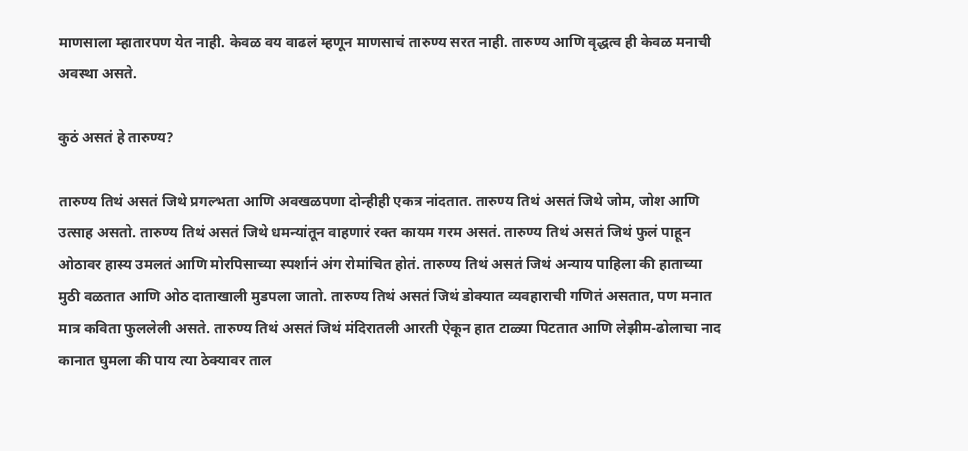माणसाला म्हातारपण येत नाही. केवळ वय वाढलं म्हणून माणसाचं तारुण्य सरत नाही. तारुण्य आणि वृद्धत्व ही केवळ मनाची अवस्था असते.

कुठं असतं हे तारुण्य?

तारुण्य तिथं असतं जिथे प्रगल्भता आणि अवखळपणा दोन्हीही एकत्र नांदतात. तारुण्य तिथं असतं जिथे जोम, जोश आणि उत्साह असतो. तारुण्य तिथं असतं जिथे धमन्यांतून वाहणारं रक्त कायम गरम असतं. तारुण्य तिथं असतं जिथं फुलं पाहून ओठावर हास्य उमलतं आणि मोरपिसाच्या स्पर्शानं अंग रोमांचित होतं. तारुण्य तिथं असतं जिथं अन्याय पाहिला की हाताच्या मुठी वळतात आणि ओठ दाताखाली मुडपला जातो. तारुण्य तिथं असतं जिथं डोक्यात व्यवहाराची गणितं असतात, पण मनात मात्र कविता फुललेली असते. तारुण्य तिथं असतं जिथं मंदिरातली आरती ऐकून हात टाळ्या पिटतात आणि लेझीम-ढोलाचा नाद कानात घुमला की पाय त्या ठेक्यावर ताल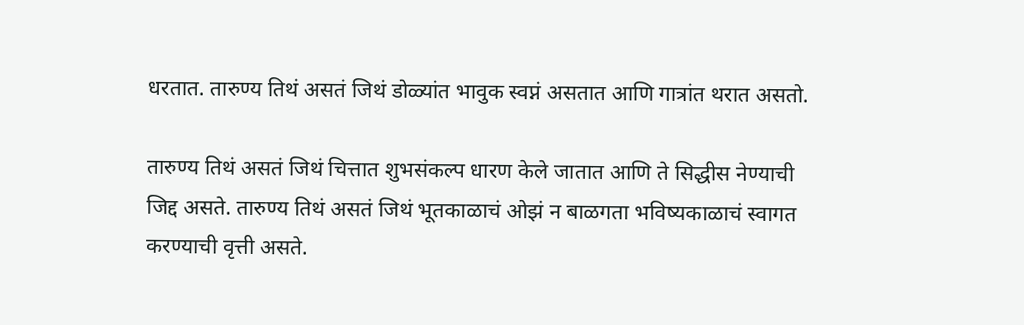धरतात. तारुण्य तिथं असतं जिथं डोळ्यांत भावुक स्वप्नं असतात आणि गात्रांत थरात असतो.

तारुण्य तिथं असतं जिथं चित्तात शुभसंकल्प धारण केले जातात आणि ते सिद्धीस नेण्याची जिद्द असते. तारुण्य तिथं असतं जिथं भूतकाळाचं ओझं न बाळगता भविष्यकाळाचं स्वागत करण्याची वृत्ती असते.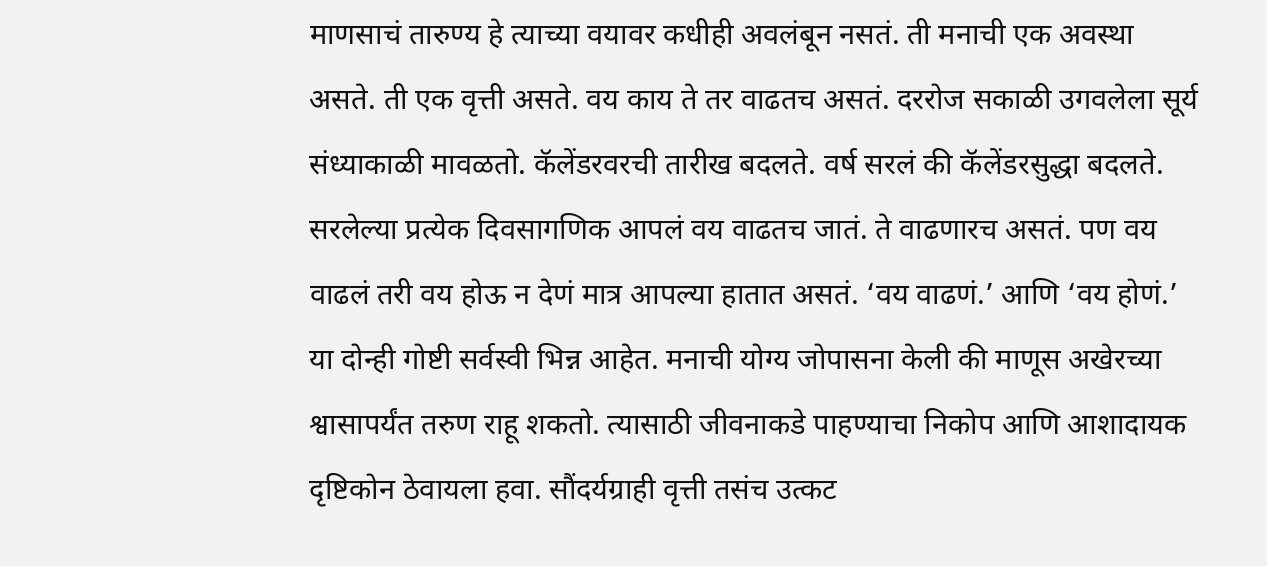माणसाचं तारुण्य हे त्याच्या वयावर कधीही अवलंबून नसतं. ती मनाची एक अवस्था असते. ती एक वृत्ती असते. वय काय ते तर वाढतच असतं. दररोज सकाळी उगवलेला सूर्य संध्याकाळी मावळतो. कॅलेंडरवरची तारीख बदलते. वर्ष सरलं की कॅलेंडरसुद्धा बदलते. सरलेल्या प्रत्येक दिवसागणिक आपलं वय वाढतच जातं. ते वाढणारच असतं. पण वय वाढलं तरी वय होऊ न देणं मात्र आपल्या हातात असतं. ‘वय वाढणं.’ आणि ‘वय होणं.’ या दोन्ही गोष्टी सर्वस्वी भिन्न आहेत. मनाची योग्य जोपासना केली की माणूस अखेरच्या श्वासापर्यंत तरुण राहू शकतो. त्यासाठी जीवनाकडे पाहण्याचा निकोप आणि आशादायक दृष्टिकोन ठेवायला हवा. सौंदर्यग्राही वृत्ती तसंच उत्कट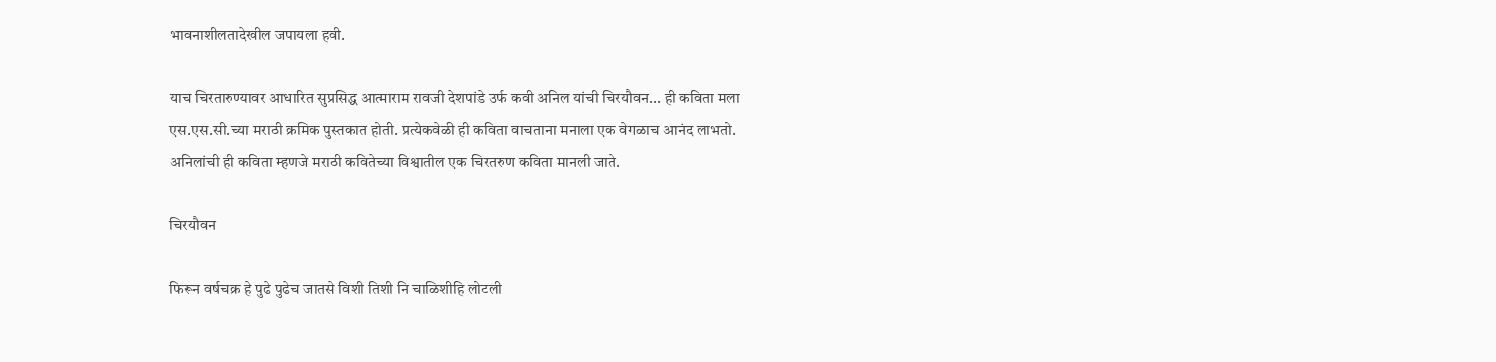भावनाशीलतादेखील जपायला हवी.

याच चिरतारुण्यावर आधारित सुप्रसिद्ध आत्माराम रावजी देशपांडे उर्फ कवी अनिल यांची चिरयौवन... ही कविता मला एस.एस.सी.च्या मराठी क्रमिक पुस्तकात होती. प्रत्येकवेळी ही कविता वाचताना मनाला एक वेगळाच आनंद लाभतो. अनिलांची ही कविता म्हणजे मराठी कवितेच्या विश्वातील एक चिरतरुण कविता मानली जाते.

चिरयौवन

फिरून वर्षचक्र हे पुढे पुढेच जातसे विशी तिशी नि चाळिशीहि लोटली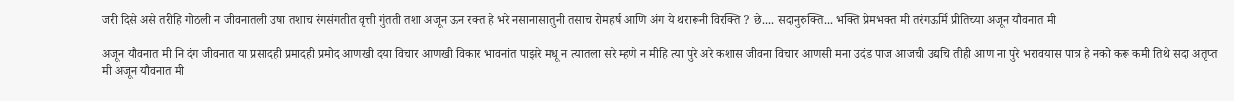जरी दिसे असे तरीहि गोठली न जीवनातली उषा तशाच रंगसंगतीत वृत्ती गुंतती तशा अजून ऊन रक्त हे भरे नसानासातुनी तसाच रोमहर्ष आणि अंग ये थरारूनी विरक्ति ? छे.... सदानुरुक्ति... भक्ति प्रेमभक्त मी तरंगऊर्मि प्रीतिच्या अजून यौवनात मी

अजून यौवनात मी नि दंग जीवनात या प्रसादही प्रमादही प्रमोद आणखी दया विचार आणखी विकार भावनांत पाझरे मधू न त्यातला सरे म्हणे न मीहि त्या पुरे अरे कशास जीवना विचार आणसी मना उदंड पाज आजची उद्यचि तीही आण ना पुरे भरावयास पात्र हे नको करू कमी तिथे सदा अतृप्त मी अजून यौवनात मी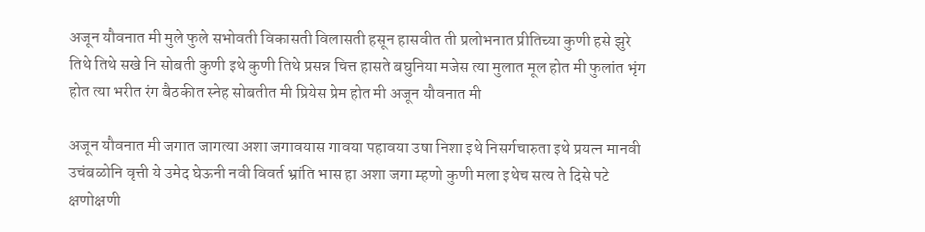अजून यौवनात मी मुले फुले सभोवती विकासती विलासती हसून हासवीत ती प्रलोभनात प्रीतिच्या कुणी हसे झुरे तिथे तिथे सखे नि सोबती कुणी इथे कुणी तिथे प्रसन्न चित्त हासते बघुनिया मजेस त्या मुलात मूल होत मी फुलांत भृंग होत त्या भरीत रंग बैठकीत स्नेह सोबतीत मी प्रियेस प्रेम होत मी अजून यौवनात मी

अजून यौवनात मी जगात जागत्या अशा जगावयास गावया पहावया उषा निशा इथे निसर्गचारुता इथे प्रयत्न मानवी उचंबळोनि वृत्ती ये उमेद घेऊनी नवी विवर्त भ्रांति भास हा अशा जगा म्हणो कुणी मला इथेच सत्य ते दिसे पटे क्षणोक्षणी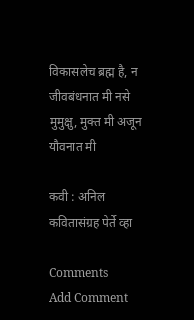विकासलेच ब्रह्म है, न जीवबंधनात मी नसे मुमुक्षु, मुक्त मी अजून यौवनात मी

कवी : अनिल कवितासंग्रह पेर्ते व्हा

Comments
Add Comment